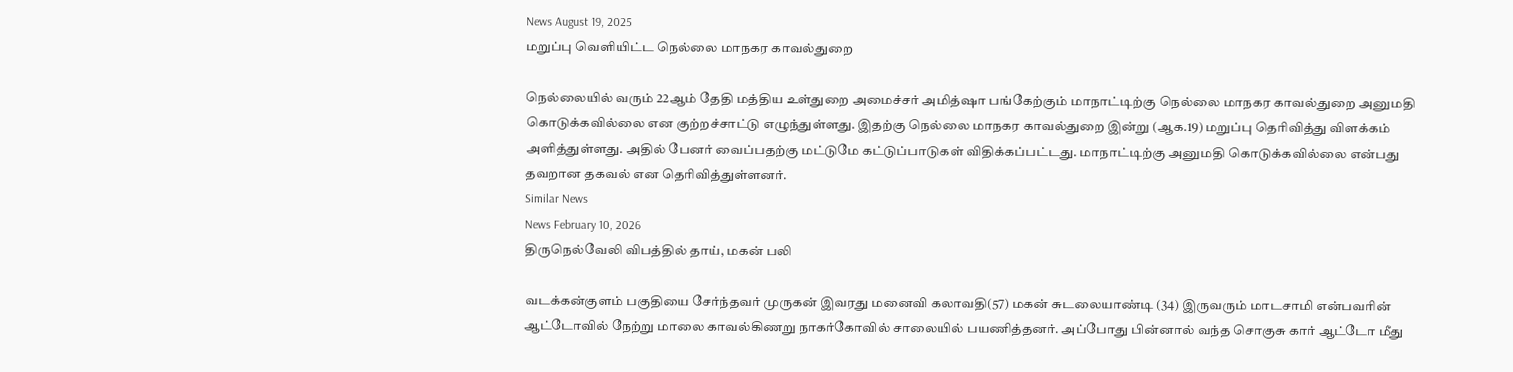News August 19, 2025
மறுப்பு வெளியிட்ட நெல்லை மாநகர காவல்துறை

நெல்லையில் வரும் 22ஆம் தேதி மத்திய உள்துறை அமைச்சர் அமித்ஷா பங்கேற்கும் மாநாட்டிற்கு நெல்லை மாநகர காவல்துறை அனுமதி கொடுக்கவில்லை என குற்றச்சாட்டு எழுந்துள்ளது. இதற்கு நெல்லை மாநகர காவல்துறை இன்று (ஆக.19) மறுப்பு தெரிவித்து விளக்கம் அளித்துள்ளது. அதில் பேனர் வைப்பதற்கு மட்டுமே கட்டுப்பாடுகள் விதிக்கப்பட்டது. மாநாட்டிற்கு அனுமதி கொடுக்கவில்லை என்பது தவறான தகவல் என தெரிவித்துள்ளனர்.
Similar News
News February 10, 2026
திருநெல்வேலி விபத்தில் தாய், மகன் பலி

வடக்கன்குளம் பகுதியை சேர்ந்தவர் முருகன் இவரது மனைவி கலாவதி(57) மகன் சுடலையாண்டி (34) இருவரும் மாடசாமி என்பவரின் ஆட்டோவில் நேற்று மாலை காவல்கிணறு நாகர்கோவில் சாலையில் பயணித்தனர். அப்போது பின்னால் வந்த சொகுசு கார் ஆட்டோ மீது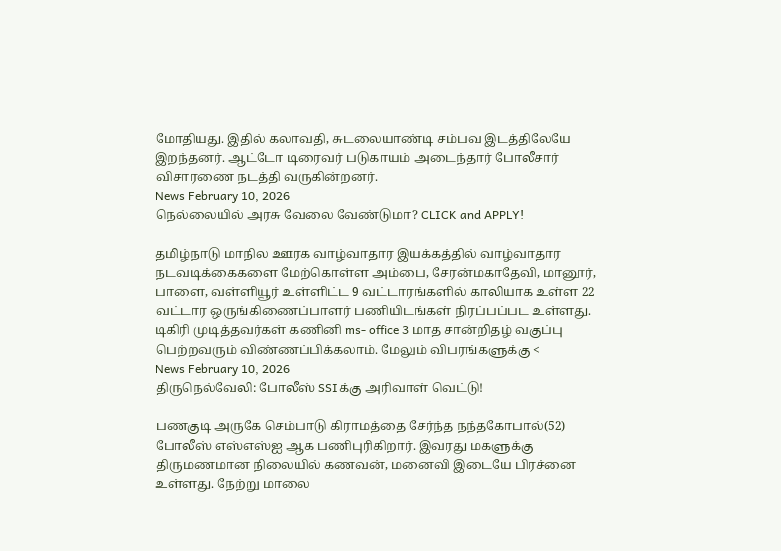மோதியது. இதில் கலாவதி, சுடலையாண்டி சம்பவ இடத்திலேயே இறந்தனர். ஆட்டோ டிரைவர் படுகாயம் அடைந்தார் போலீசார் விசாரணை நடத்தி வருகின்றனர்.
News February 10, 2026
நெல்லையில் அரசு வேலை வேண்டுமா? CLICK and APPLY!

தமிழ்நாடு மாநில ஊரக வாழ்வாதார இயக்கத்தில் வாழ்வாதார நடவடிக்கைகளை மேற்கொள்ள அம்பை, சேரன்மகாதேவி, மானூர், பாளை, வள்ளியூர் உள்ளிட்ட 9 வட்டாரங்களில் காலியாக உள்ள 22 வட்டார ஒருங்கிணைப்பாளர் பணியிடங்கள் நிரப்பப்பட உள்ளது. டிகிரி முடித்தவர்கள் கணினி ms- office 3 மாத சான்றிதழ் வகுப்பு பெற்றவரும் விண்ணப்பிக்கலாம். மேலும் விபரங்களுக்கு <
News February 10, 2026
திருநெல்வேலி: போலீஸ் SSIக்கு அரிவாள் வெட்டு!

பணகுடி அருகே செம்பாடு கிராமத்தை சேர்ந்த நந்தகோபால்(52) போலீஸ் எஸ்எஸ்ஐ ஆக பணிபுரிகிறார். இவரது மகளுக்கு திருமணமான நிலையில் கணவன், மனைவி இடையே பிரச்னை உள்ளது. நேற்று மாலை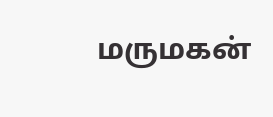மருமகன்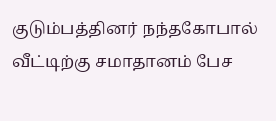குடும்பத்தினர் நந்தகோபால் வீட்டிற்கு சமாதானம் பேச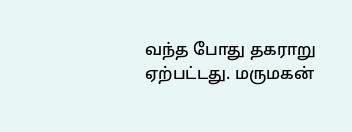வந்த போது தகராறு ஏற்பட்டது. மருமகன்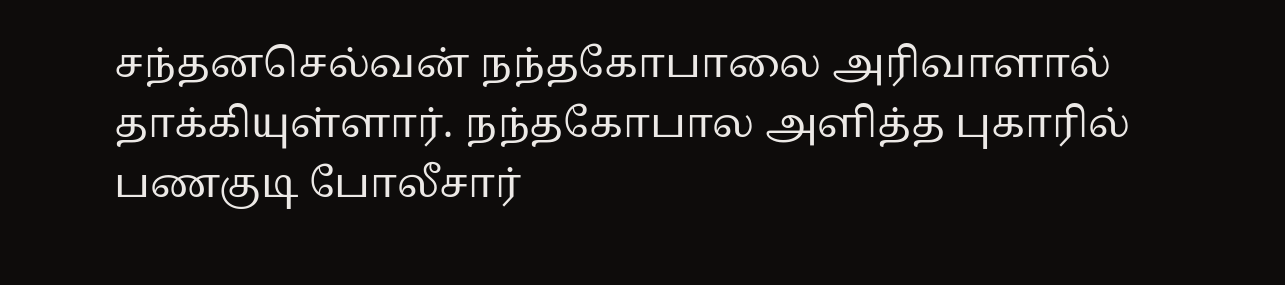சந்தனசெல்வன் நந்தகோபாலை அரிவாளால் தாக்கியுள்ளார். நந்தகோபால அளித்த புகாரில் பணகுடி போலீசார்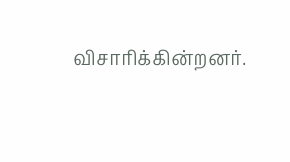விசாரிக்கின்றனர்.